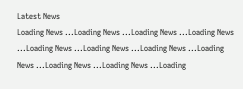Latest News
Loading News ...Loading News ...Loading News ...Loading News ...Loading News ...Loading News ...Loading News ...Loading News ...Loading News ...Loading News ...Loading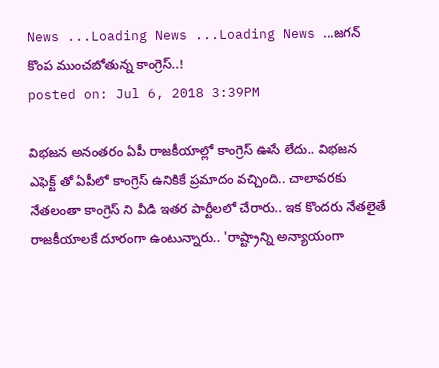News ...Loading News ...Loading News ...జగన్ కొంప ముంచబోతున్న కాంగ్రెస్..!
posted on: Jul 6, 2018 3:39PM

విభజన అనంతరం ఏపీ రాజకీయాల్లో కాంగ్రెస్ ఊసే లేదు.. విభజన ఎఫెక్ట్ తో ఏపీలో కాంగ్రెస్ ఉనికికే ప్రమాదం వచ్చింది.. చాలావరకు నేతలంతా కాంగ్రెస్ ని వీడి ఇతర పార్టీలలో చేరారు.. ఇక కొందరు నేతలైతే రాజకీయాలకే దూరంగా ఉంటున్నారు.. 'రాష్ట్రాన్ని అన్యాయంగా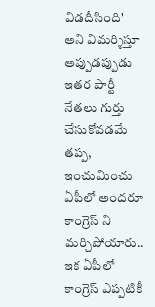విడదీసింది' అని విమర్శిస్తూ అప్పుడప్పుడు ఇతర పార్టీ నేతలు గుర్తు చేసుకోవడమే తప్ప, ఇంచుమించు ఏపీలో అందరూ కాంగ్రెస్ ని మర్చిపోయారు.. ఇక ఏపీలో కాంగ్రెస్ ఎప్పటికీ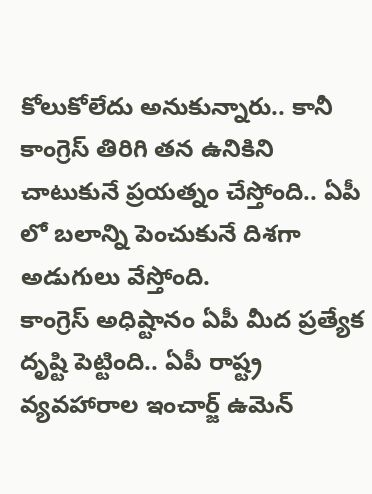కోలుకోలేదు అనుకున్నారు.. కానీ కాంగ్రెస్ తిరిగి తన ఉనికిని చాటుకునే ప్రయత్నం చేస్తోంది.. ఏపీ లో బలాన్ని పెంచుకునే దిశగా అడుగులు వేస్తోంది.
కాంగ్రెస్ అధిష్టానం ఏపీ మీద ప్రత్యేక దృష్టి పెట్టింది.. ఏపీ రాష్ట్ర వ్యవహారాల ఇంచార్జ్ ఉమెన్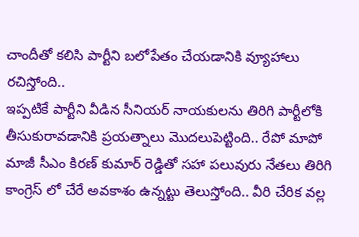చాందీతో కలిసి పార్టీని బలోపేతం చేయడానికి వ్యూహాలు రచిస్తోంది..
ఇప్పటికే పార్టీని వీడిన సీనియర్ నాయకులను తిరిగి పార్టీలోకి తీసుకురావడానికి ప్రయత్నాలు మొదలుపెట్టింది.. రేపో మాపో మాజీ సీఎం కిరణ్ కుమార్ రెడ్డితో సహా పలువురు నేతలు తిరిగి కాంగ్రెస్ లో చేరే అవకాశం ఉన్నట్టు తెలుస్తోంది.. వీరి చేరిక వల్ల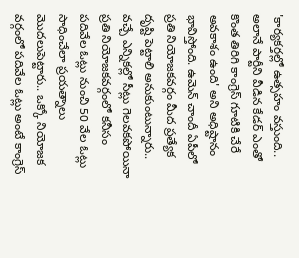'కార్యకర్తల్లో ఉత్సహం వస్తుంది.. అలానే పార్టీని వీడిన కేడర్ ఎంతో కొంత తిరిగి కాంగ్రెస్ గూటికి చేరే అవకాశం ఉంది' అని అధిష్టానం భావిస్తోంది. ఉమెన్ చాందీ ఏపీలో ప్రతి నియోజకవర్గం మీద ప్రత్యేక దృష్టి పెట్టాలి అనుకుంటున్నారు.. వచ్చే ఎన్నికల్లో సీట్లు గెలవకపోయినా ప్రతి నియోజకవర్గంలో కనీసం పదివేల ఓట్లు నుంచి 50 వేల ఓట్లు సాధించేలా ప్రయత్నాలు మొదలుపెట్టారు.. ఒక్కో నియోజక వర్గంలో పదివేల ఓట్లు అంటే కాంగ్రెస్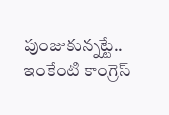పుంజుకున్నట్టే.. ఇంకేంటి కాంగ్రెస్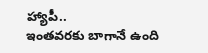హ్యాపీ..
ఇంతవరకు బాగానే ఉంది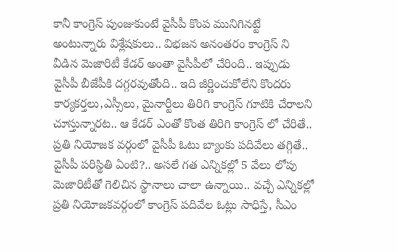కానీ కాంగ్రెస్ పుంజుకుంటే వైసీపీ కొంప మునిగినట్టే అంటున్నారు విశ్లేషకులు.. విభజన అనంతరం కాంగ్రెస్ ని వీడిన మెజారిటీ కేడర్ అంతా వైసీపీలో చేరింది.. ఇప్పుడు వైసీపీ బీజేపీకి దగ్గరవుతోంది.. ఇది జీర్ణించుకోలేని కొందరు కార్యకర్తలు,ఎస్సీలు, మైనార్టీలు తిరిగి కాంగ్రెస్ గూటికి చేరాలని చూస్తున్నారట.. ఆ కేడర్ ఎంతో కొంత తిరిగి కాంగ్రెస్ లో చేరితే.. ప్రతి నియోజక వర్గంలో వైసీపీ ఓటు బ్యాంకు పదివేలు తగ్గితే.. వైసీపీ పరిస్థితి ఏంటి?.. అసలే గత ఎన్నికల్లో 5 వేలు లోపు మెజారిటీతో గెలిచిన స్థానాలు చాలా ఉన్నాయి.. వచ్చే ఎన్నికల్లో ప్రతి నియోజకవర్గంలో కాంగ్రెస్ పదివేల ఓట్లు సాధిస్తే, సీఎం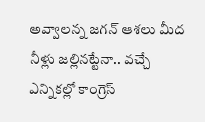అవ్వాలన్న జగన్ ఆశలు మీద నీళ్లు జల్లినట్టేనా.. వచ్చే ఎన్నికల్లో కాంగ్రెస్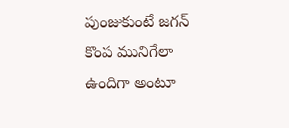పుంజుకుంటే జగన్ కొంప మునిగేలా ఉందిగా అంటూ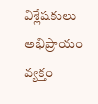విశ్లేషకులు అభిప్రాయం వ్యక్తం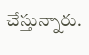చేస్తున్నారు.